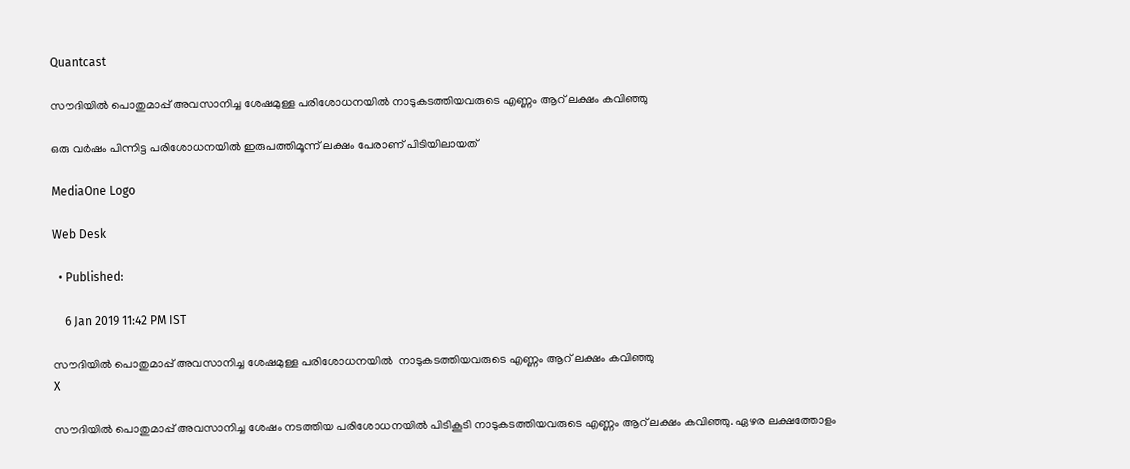Quantcast

സൗദിയില്‍ പൊതുമാപ്പ് അവസാനിച്ച ശേഷമുള്ള പരിശോധനയില്‍ നാടുകടത്തിയവരുടെ എണ്ണം ആറ് ലക്ഷം കവിഞ്ഞു

ഒരു വര്‍ഷം പിന്നിട്ട പരിശോധനയില്‍ ഇരുപത്തിമൂന്ന് ലക്ഷം പേരാണ് പിടിയിലായത്

MediaOne Logo

Web Desk

  • Published:

    6 Jan 2019 11:42 PM IST

സൗദിയില്‍ പൊതുമാപ്പ് അവസാനിച്ച ശേഷമുള്ള പരിശോധനയില്‍  നാടുകടത്തിയവരുടെ എണ്ണം ആറ് ലക്ഷം കവിഞ്ഞു
X

സൗദിയില്‍ പൊതുമാപ്പ് അവസാനിച്ച ശേഷം നടത്തിയ പരിശോധനയില്‍ പിടികൂടി നാടുകടത്തിയവരുടെ എണ്ണം ആറ് ലക്ഷം കവിഞ്ഞു. ഏഴര ലക്ഷത്തോളം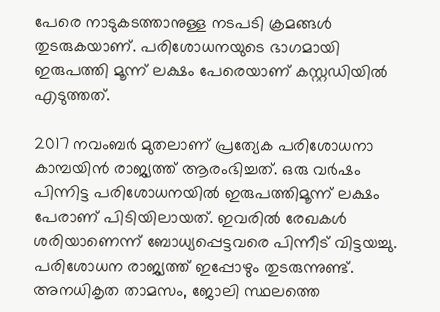പേരെ നാടുകടത്താനുള്ള നടപടി ക്രമങ്ങള്‍ തുടരുകയാണ്. പരിശോധനയുടെ ഭാഗമായി ഇരുപത്തി മൂന്ന് ലക്ഷം പേരെയാണ് കസ്റ്റഡിയില്‍ എടുത്തത്.

2017 നവംബര്‍ മുതലാണ് പ്രത്യേക പരിശോധനാ കാമ്പയിന്‍ രാജ്യത്ത് ആരംഭിച്ചത്. ഒരു വര്‍ഷം പിന്നിട്ട പരിശോധനയില്‍ ഇരുപത്തിമൂന്ന് ലക്ഷം പേരാണ് പിടിയിലായത്. ഇവരില്‍ രേഖകള്‍ ശരിയാണെന്ന് ബോധ്യപ്പെട്ടവരെ പിന്നീട് വിട്ടയച്ചു. പരിശോധന രാജ്യത്ത് ഇപ്പോഴും തുടരുന്നുണ്ട്. അനധികൃത താമസം, ജോലി സ്ഥലത്തെ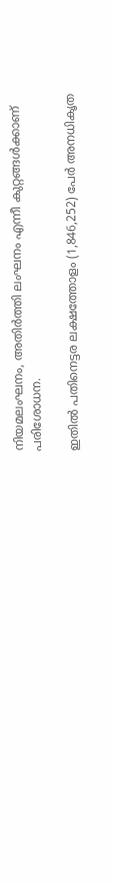നിയമലംഘനം, അതിര്‍ത്തി ലംഘനം എന്നീ കുറ്റങ്ങള്‍ക്കാണ് പരിശോധന.

ഇതില്‍ പതിനെട്ടര ലക്ഷത്തോളം (1,846,252) പേര്‍ അനധികൃത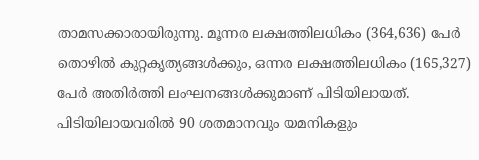താമസക്കാരായിരുന്നു. മൂന്നര ലക്ഷത്തിലധികം (364,636) പേര്‍ തൊഴില്‍ കുറ്റകൃത്യങ്ങള്‍ക്കും, ഒന്നര ലക്ഷത്തിലധികം (165,327) പേര്‍ അതിര്‍ത്തി ലംഘനങ്ങള്‍ക്കുമാണ് പിടിയിലായത്. പിടിയിലായവരില്‍ 90 ശതമാനവും യമനികളും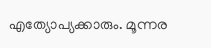എത്യോപ്യക്കാരും. മൂന്നര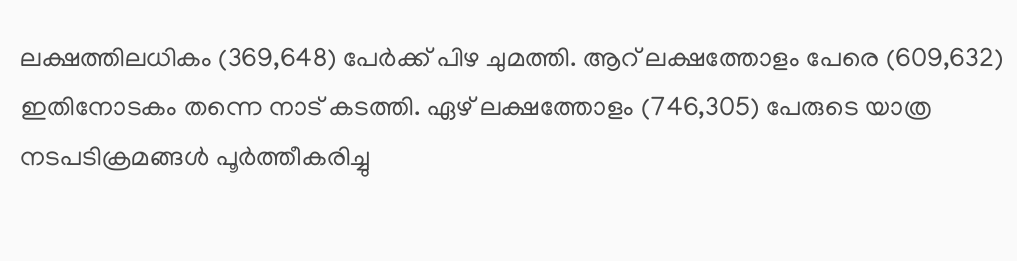ലക്ഷത്തിലധികം (369,648) പേര്‍ക്ക് പിഴ ചുമത്തി. ആറ് ലക്ഷത്തോളം പേരെ (609,632) ഇതിനോടകം തന്നെ നാട് കടത്തി. ഏഴ് ലക്ഷത്തോളം (746,305) പേരുടെ യാത്ര നടപടിക്രമങ്ങള്‍ പൂര്‍ത്തീകരിച്ചു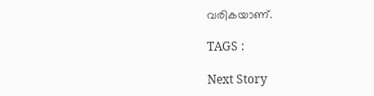വരികയാണ്.

TAGS :

Next Story